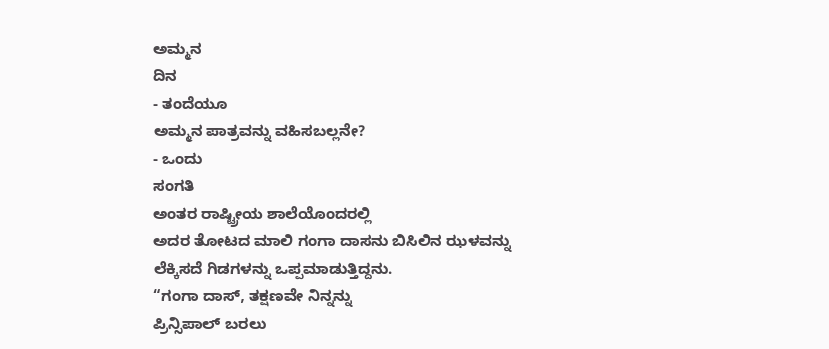ಅಮ್ಮನ
ದಿನ
- ತಂದೆಯೂ
ಅಮ್ಮನ ಪಾತ್ರವನ್ನು ವಹಿಸಬಲ್ಲನೇ?
- ಒಂದು
ಸಂಗತಿ
ಅಂತರ ರಾಷ್ಟ್ರೀಯ ಶಾಲೆಯೊಂದರಲ್ಲಿ
ಅದರ ತೋಟದ ಮಾಲಿ ಗಂಗಾ ದಾಸನು ಬಿಸಿಲಿನ ಝಳವನ್ನು ಲೆಕ್ಕಿಸದೆ ಗಿಡಗಳನ್ನು ಒಪ್ಪಮಾಡುತ್ತಿದ್ದನು.
“ಗಂಗಾ ದಾಸ್, ತಕ್ಷಣವೇ ನಿನ್ನನ್ನು
ಪ್ರಿನ್ಸಿಪಾಲ್ ಬರಲು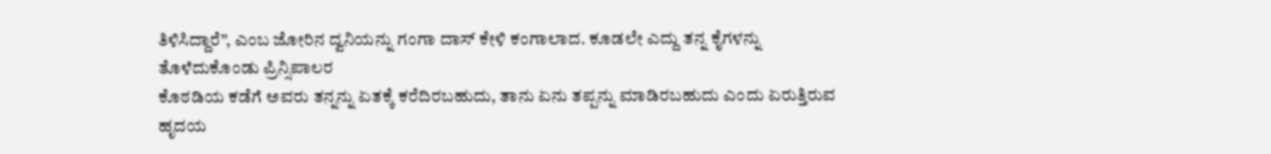ತಿಳಿಸಿದ್ದಾರೆ”, ಎಂಬ ಜೋರಿನ ದ್ವನಿಯನ್ನು ಗಂಗಾ ದಾಸ್ ಕೇಳಿ ಕಂಗಾಲಾದ. ಕೂಡಲೇ ಎದ್ದು ತನ್ನ ಕೈಗಳನ್ನು ತೊಳೆದುಕೊಂಡು ಪ್ರಿನ್ಸಿಪಾಲರ
ಕೊಠಡಿಯ ಕಡೆಗೆ ಅವರು ತನ್ನನ್ನು ಏತಕ್ಕೆ ಕರೆದಿರಬಹುದು, ತಾನು ಏನು ತಪ್ಪನ್ನು ಮಾಡಿರಬಹುದು ಎಂದು ಏರುತ್ತಿರುವ ಹೃದಯ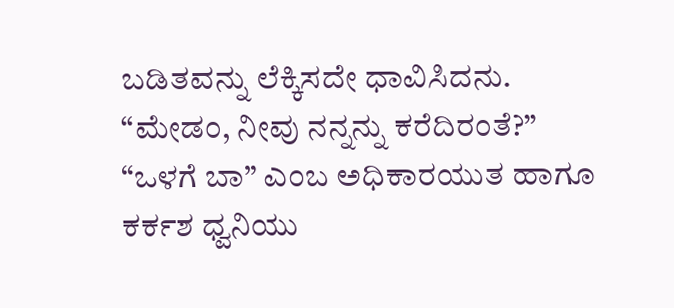ಬಡಿತವನ್ನು ಲೆಕ್ಕಿಸದೇ ಧಾವಿಸಿದನು.
“ಮೇಡಂ, ನೀವು ನನ್ನನ್ನು ಕರೆದಿರಂತೆ?”
“ಒಳಗೆ ಬಾ” ಎಂಬ ಅಧಿಕಾರಯುತ ಹಾಗೂ
ಕರ್ಕಶ ಧ್ವನಿಯು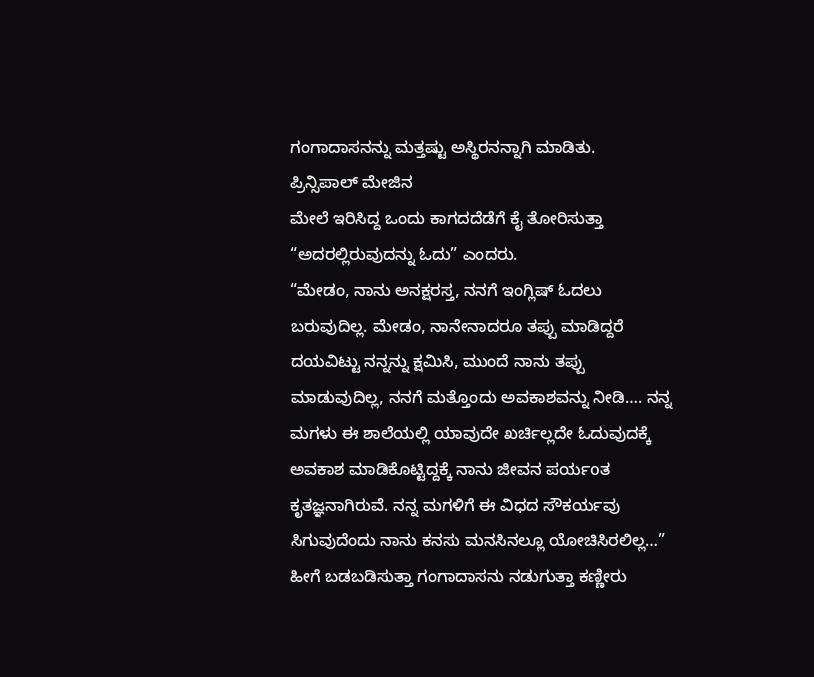ಗಂಗಾದಾಸನನ್ನು ಮತ್ತಷ್ಟು ಅಸ್ಥಿರನನ್ನಾಗಿ ಮಾಡಿತು.
ಪ್ರಿನ್ಸಿಪಾಲ್ ಮೇಜಿನ
ಮೇಲೆ ಇರಿಸಿದ್ದ ಒಂದು ಕಾಗದದೆಡೆಗೆ ಕೈ ತೋರಿಸುತ್ತಾ “ಅದರಲ್ಲಿರುವುದನ್ನು ಓದು” ಎಂದರು.
“ಮೇಡಂ, ನಾನು ಅನಕ್ಷರಸ್ತ, ನನಗೆ ಇಂಗ್ಲಿಷ್ ಓದಲು ಬರುವುದಿಲ್ಲ. ಮೇಡಂ, ನಾನೇನಾದರೂ ತಪ್ಪು ಮಾಡಿದ್ದರೆ ದಯವಿಟ್ಟು ನನ್ನನ್ನು ಕ್ಷಮಿಸಿ, ಮುಂದೆ ನಾನು ತಪ್ಪು ಮಾಡುವುದಿಲ್ಲ, ನನಗೆ ಮತ್ತೊಂದು ಅವಕಾಶವನ್ನು ನೀಡಿ…. ನನ್ನ ಮಗಳು ಈ ಶಾಲೆಯಲ್ಲಿ ಯಾವುದೇ ಖರ್ಚಿಲ್ಲದೇ ಓದುವುದಕ್ಕೆ ಅವಕಾಶ ಮಾಡಿಕೊಟ್ಟಿದ್ದಕ್ಕೆ ನಾನು ಜೀವನ ಪರ್ಯoತ ಕೃತಜ್ಞನಾಗಿರುವೆ. ನನ್ನ ಮಗಳಿಗೆ ಈ ವಿಧದ ಸೌಕರ್ಯವು ಸಿಗುವುದೆಂದು ನಾನು ಕನಸು ಮನಸಿನಲ್ಲೂ ಯೋಚಿಸಿರಲಿಲ್ಲ…” ಹೀಗೆ ಬಡಬಡಿಸುತ್ತಾ ಗಂಗಾದಾಸನು ನಡುಗುತ್ತಾ ಕಣ್ಣೀರು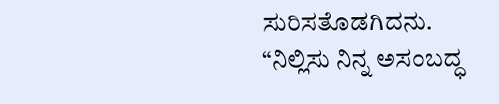ಸುರಿಸತೊಡಗಿದನು.
“ನಿಲ್ಲಿಸು ನಿನ್ನ ಅಸಂಬದ್ಧ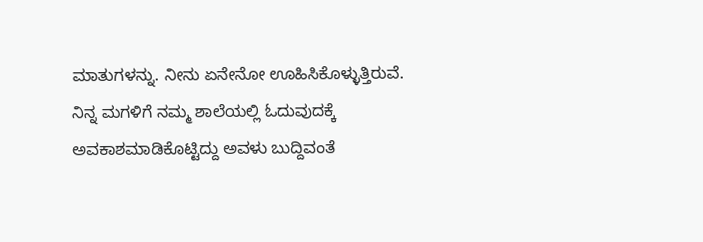ಮಾತುಗಳನ್ನು. ನೀನು ಏನೇನೋ ಊಹಿಸಿಕೊಳ್ಳುತ್ತಿರುವೆ. ನಿನ್ನ ಮಗಳಿಗೆ ನಮ್ಮ ಶಾಲೆಯಲ್ಲಿ ಓದುವುದಕ್ಕೆ ಅವಕಾಶಮಾಡಿಕೊಟ್ಟಿದ್ದು ಅವಳು ಬುದ್ದಿವಂತೆ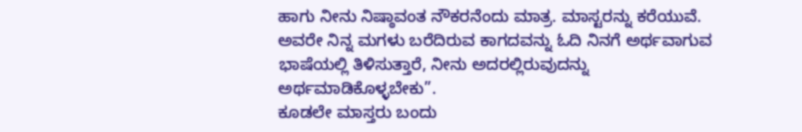ಹಾಗು ನೀನು ನಿಷ್ಠಾವಂತ ನೌಕರನೆಂದು ಮಾತ್ರ. ಮಾಸ್ಟರನ್ನು ಕರೆಯುವೆ. ಅವರೇ ನಿನ್ನ ಮಗಳು ಬರೆದಿರುವ ಕಾಗದವನ್ನು ಓದಿ ನಿನಗೆ ಅರ್ಥವಾಗುವ ಭಾಷೆಯಲ್ಲಿ ತಿಳಿಸುತ್ತಾರೆ, ನೀನು ಅದರಲ್ಲಿರುವುದನ್ನು ಅರ್ಥಮಾಡಿಕೊಳ್ಳಬೇಕು”.
ಕೂಡಲೇ ಮಾಸ್ತರು ಬಂದು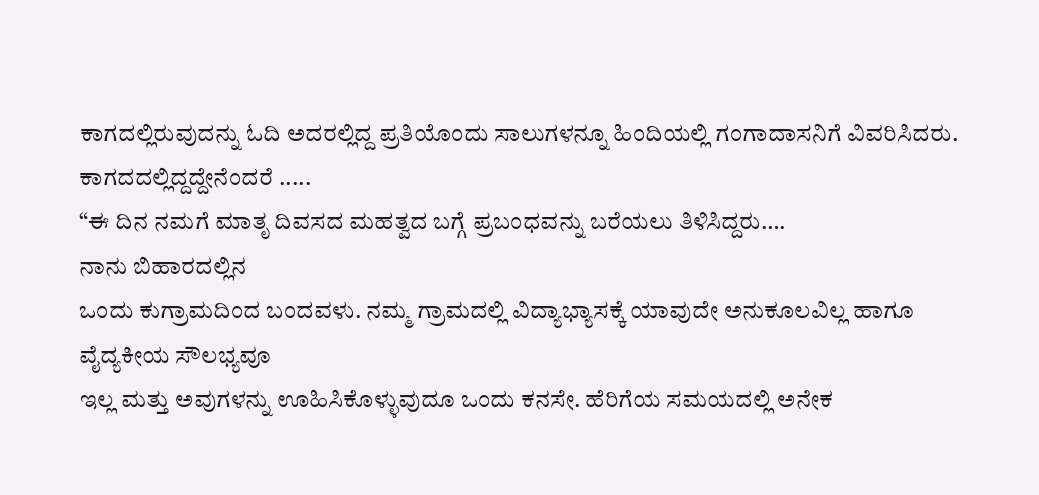ಕಾಗದಲ್ಲಿರುವುದನ್ನು ಓದಿ ಅದರಲ್ಲಿದ್ದ ಪ್ರತಿಯೊಂದು ಸಾಲುಗಳನ್ನೂ ಹಿಂದಿಯಲ್ಲಿ ಗಂಗಾದಾಸನಿಗೆ ವಿವರಿಸಿದರು. ಕಾಗದದಲ್ಲಿದ್ದದ್ದೇನೆಂದರೆ .....
“ಈ ದಿನ ನಮಗೆ ಮಾತೃ ದಿವಸದ ಮಹತ್ವದ ಬಗ್ಗೆ ಪ್ರಬಂಧವನ್ನು ಬರೆಯಲು ತಿಳಿಸಿದ್ದರು….
ನಾನು ಬಿಹಾರದಲ್ಲಿನ
ಒಂದು ಕುಗ್ರಾಮದಿಂದ ಬಂದವಳು. ನಮ್ಮ ಗ್ರಾಮದಲ್ಲಿ ವಿದ್ಯಾಭ್ಯಾಸಕ್ಕೆ ಯಾವುದೇ ಅನುಕೂಲವಿಲ್ಲ ಹಾಗೂ ವೈದ್ಯಕೀಯ ಸೌಲಭ್ಯವೂ
ಇಲ್ಲ ಮತ್ತು ಅವುಗಳನ್ನು ಊಹಿಸಿಕೊಳ್ಳುವುದೂ ಒಂದು ಕನಸೇ. ಹೆರಿಗೆಯ ಸಮಯದಲ್ಲಿ ಅನೇಕ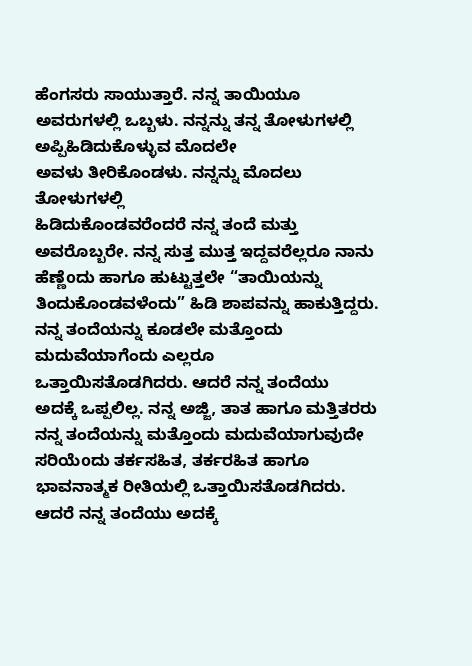ಹೆಂಗಸರು ಸಾಯುತ್ತಾರೆ. ನನ್ನ ತಾಯಿಯೂ ಅವರುಗಳಲ್ಲಿ ಒಬ್ಬಳು. ನನ್ನನ್ನು ತನ್ನ ತೋಳುಗಳಲ್ಲಿ ಅಪ್ಪಿಹಿಡಿದುಕೊಳ್ಳುವ ಮೊದಲೇ
ಅವಳು ತೀರಿಕೊಂಡಳು. ನನ್ನನ್ನು ಮೊದಲು ತೋಳುಗಳಲ್ಲಿ
ಹಿಡಿದುಕೊಂಡವರೆಂದರೆ ನನ್ನ ತಂದೆ ಮತ್ತು ಅವರೊಬ್ಬರೇ. ನನ್ನ ಸುತ್ತ ಮುತ್ತ ಇದ್ದವರೆಲ್ಲರೂ ನಾನು ಹೆಣ್ಣೆoದು ಹಾಗೂ ಹುಟ್ಟುತ್ತಲೇ “ತಾಯಿಯನ್ನು ತಿಂದುಕೊಂಡವಳೆಂದು” ಹಿಡಿ ಶಾಪವನ್ನು ಹಾಕುತ್ತಿದ್ದರು. ನನ್ನ ತಂದೆಯನ್ನು ಕೂಡಲೇ ಮತ್ತೊಂದು ಮದುವೆಯಾಗೆಂದು ಎಲ್ಲರೂ
ಒತ್ತಾಯಿಸತೊಡಗಿದರು. ಆದರೆ ನನ್ನ ತಂದೆಯು
ಅದಕ್ಕೆ ಒಪ್ಪಲಿಲ್ಲ. ನನ್ನ ಅಜ್ಜಿ, ತಾತ ಹಾಗೂ ಮತ್ತಿತರರು ನನ್ನ ತಂದೆಯನ್ನು ಮತ್ತೊಂದು ಮದುವೆಯಾಗುವುದೇ
ಸರಿಯೆoದು ತರ್ಕಸಹಿತ, ತರ್ಕರಹಿತ ಹಾಗೂ ಭಾವನಾತ್ಮಕ ರೀತಿಯಲ್ಲಿ ಒತ್ತಾಯಿಸತೊಡಗಿದರು. ಆದರೆ ನನ್ನ ತಂದೆಯು ಅದಕ್ಕೆ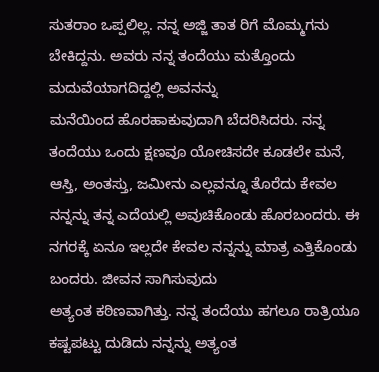ಸುತರಾಂ ಒಪ್ಪಲಿಲ್ಲ. ನನ್ನ ಅಜ್ಜಿ ತಾತ ರಿಗೆ ಮೊಮ್ಮಗನು ಬೇಕಿದ್ದನು. ಅವರು ನನ್ನ ತಂದೆಯು ಮತ್ತೊಂದು ಮದುವೆಯಾಗದಿದ್ದಲ್ಲಿ ಅವನನ್ನು
ಮನೆಯಿಂದ ಹೊರಹಾಕುವುದಾಗಿ ಬೆದರಿಸಿದರು. ನನ್ನ ತಂದೆಯು ಒಂದು ಕ್ಷಣವೂ ಯೋಚಿಸದೇ ಕೂಡಲೇ ಮನೆ, ಆಸ್ತಿ, ಅಂತಸ್ತು, ಜಮೀನು ಎಲ್ಲವನ್ನೂ ತೊರೆದು ಕೇವಲ ನನ್ನನ್ನು ತನ್ನ ಎದೆಯಲ್ಲಿ ಅವುಚಿಕೊಂಡು ಹೊರಬಂದರು. ಈ ನಗರಕ್ಕೆ ಏನೂ ಇಲ್ಲದೇ ಕೇವಲ ನನ್ನನ್ನು ಮಾತ್ರ ಎತ್ತಿಕೊಂಡು
ಬಂದರು. ಜೀವನ ಸಾಗಿಸುವುದು
ಅತ್ಯಂತ ಕಠಿಣವಾಗಿತ್ತು. ನನ್ನ ತಂದೆಯು ಹಗಲೂ ರಾತ್ರಿಯೂ ಕಷ್ಟಪಟ್ಟು ದುಡಿದು ನನ್ನನ್ನು ಅತ್ಯಂತ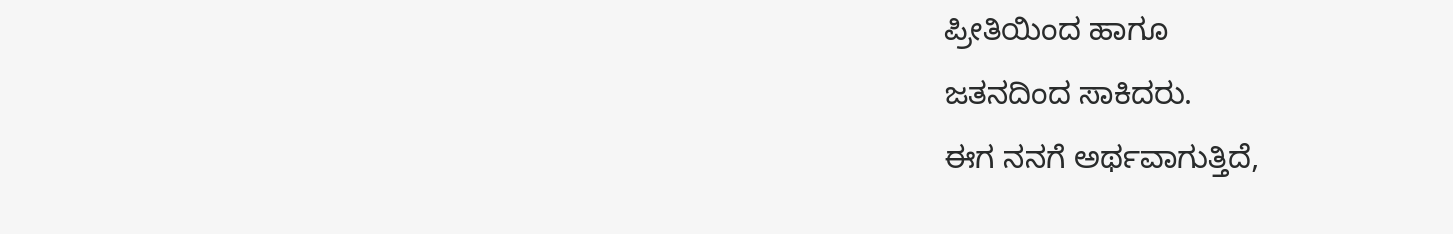ಪ್ರೀತಿಯಿಂದ ಹಾಗೂ
ಜತನದಿಂದ ಸಾಕಿದರು.
ಈಗ ನನಗೆ ಅರ್ಥವಾಗುತ್ತಿದೆ,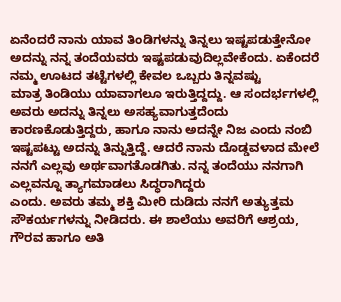ಏನೆಂದರೆ ನಾನು ಯಾವ ತಿಂಡಿಗಳನ್ನು ತಿನ್ನಲು ಇಷ್ಟಪಡುತ್ತೇನೋ
ಅದನ್ನು ನನ್ನ ತಂದೆಯವರು ಇಷ್ಟಪಡುವುದಿಲ್ಲವೇಕೆಂದು. ಏಕೆಂದರೆ ನಮ್ಮ ಊಟದ ತಟ್ಟೆಗಳಲ್ಲಿ ಕೇವಲ ಒಬ್ಬರು ತಿನ್ನವಷ್ಟು
ಮಾತ್ರ ತಿಂಡಿಯು ಯಾವಾಗಲೂ ಇರುತ್ತಿದ್ದದ್ದು. ಆ ಸಂದರ್ಭಗಳಲ್ಲಿ ಅವರು ಅದನ್ನು ತಿನ್ನಲು ಅಸಹ್ಯವಾಗುತ್ತದೆಂದು ಕಾರಣಕೊಡುತ್ತಿದ್ದರು, ಹಾಗೂ ನಾನು ಅದನ್ನೇ ನಿಜ ಎಂದು ನಂಬಿ ಇಷ್ಟಪಟ್ಟು ಅದನ್ನು ತಿನ್ನುತ್ತಿದ್ದೆ. ಆದರೆ ನಾನು ದೊಡ್ಡವಳಾದ ಮೇಲೆ ನನಗೆ ಎಲ್ಲವು ಅರ್ಥವಾಗತೊಡಗಿತು. ನನ್ನ ತಂದೆಯು ನನಗಾಗಿ ಎಲ್ಲವನ್ನೂ ತ್ಯಾಗಮಾಡಲು ಸಿದ್ಧರಾಗಿದ್ದರು
ಎಂದು. ಅವರು ತಮ್ಮ ಶಕ್ತಿ ಮೀರಿ ದುಡಿದು ನನಗೆ ಅತ್ಯುತ್ತಮ ಸೌಕರ್ಯಗಳನ್ನು ನೀಡಿದರು. ಈ ಶಾಲೆಯು ಅವರಿಗೆ ಆಶ್ರಯ, ಗೌರವ ಹಾಗೂ ಅತಿ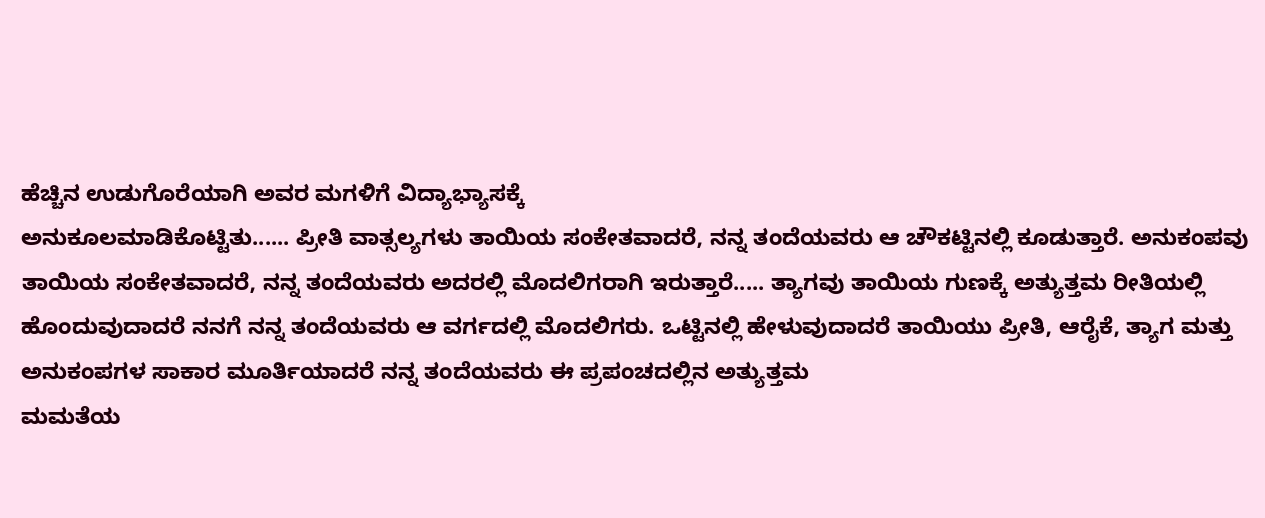ಹೆಚ್ಚಿನ ಉಡುಗೊರೆಯಾಗಿ ಅವರ ಮಗಳಿಗೆ ವಿದ್ಯಾಭ್ಯಾಸಕ್ಕೆ
ಅನುಕೂಲಮಾಡಿಕೊಟ್ಟಿತು...... ಪ್ರೀತಿ ವಾತ್ಸಲ್ಯಗಳು ತಾಯಿಯ ಸಂಕೇತವಾದರೆ, ನನ್ನ ತಂದೆಯವರು ಆ ಚೌಕಟ್ಟಿನಲ್ಲಿ ಕೂಡುತ್ತಾರೆ. ಅನುಕಂಪವು ತಾಯಿಯ ಸಂಕೇತವಾದರೆ, ನನ್ನ ತಂದೆಯವರು ಅದರಲ್ಲಿ ಮೊದಲಿಗರಾಗಿ ಇರುತ್ತಾರೆ..... ತ್ಯಾಗವು ತಾಯಿಯ ಗುಣಕ್ಕೆ ಅತ್ಯುತ್ತಮ ರೀತಿಯಲ್ಲಿ ಹೊಂದುವುದಾದರೆ ನನಗೆ ನನ್ನ ತಂದೆಯವರು ಆ ವರ್ಗದಲ್ಲಿ ಮೊದಲಿಗರು. ಒಟ್ಟಿನಲ್ಲಿ ಹೇಳುವುದಾದರೆ ತಾಯಿಯು ಪ್ರೀತಿ, ಆರೈಕೆ, ತ್ಯಾಗ ಮತ್ತು ಅನುಕಂಪಗಳ ಸಾಕಾರ ಮೂರ್ತಿಯಾದರೆ ನನ್ನ ತಂದೆಯವರು ಈ ಪ್ರಪಂಚದಲ್ಲಿನ ಅತ್ಯುತ್ತಮ
ಮಮತೆಯ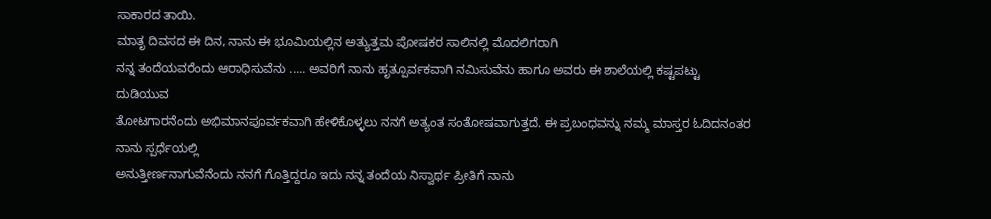ಸಾಕಾರದ ತಾಯಿ.
ಮಾತೃ ದಿವಸದ ಈ ದಿನ, ನಾನು ಈ ಭೂಮಿಯಲ್ಲಿನ ಅತ್ಯುತ್ತಮ ಪೋಷಕರ ಸಾಲಿನಲ್ಲಿ ಮೊದಲಿಗರಾಗಿ
ನನ್ನ ತಂದೆಯವರೆಂದು ಆರಾಧಿಸುವೆನು ..... ಅವರಿಗೆ ನಾನು ಹೃತ್ಪೂರ್ವಕವಾಗಿ ನಮಿಸುವೆನು ಹಾಗೂ ಅವರು ಈ ಶಾಲೆಯಲ್ಲಿ ಕಷ್ಟಪಟ್ಟು ದುಡಿಯುವ
ತೋಟಗಾರನೆಂದು ಅಭಿಮಾನಪೂರ್ವಕವಾಗಿ ಹೇಳಿಕೊಳ್ಳಲು ನನಗೆ ಅತ್ಯಂತ ಸಂತೋಷವಾಗುತ್ತದೆ. ಈ ಪ್ರಬಂಧವನ್ನು ನಮ್ಮ ಮಾಸ್ತರ ಓದಿದನಂತರ ನಾನು ಸ್ಪರ್ಧೆಯಲ್ಲಿ
ಅನುತ್ತೀರ್ಣನಾಗುವೆನೆಂದು ನನಗೆ ಗೊತ್ತಿದ್ದರೂ ಇದು ನನ್ನ ತಂದೆಯ ನಿಸ್ವಾರ್ಥ ಪ್ರೀತಿಗೆ ನಾನು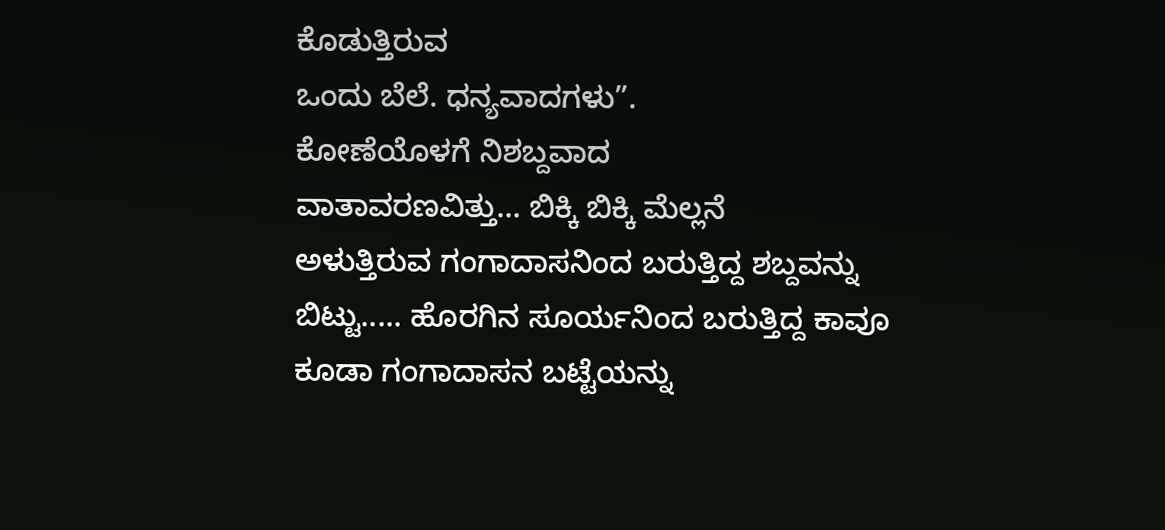ಕೊಡುತ್ತಿರುವ
ಒಂದು ಬೆಲೆ. ಧನ್ಯವಾದಗಳು”.
ಕೋಣೆಯೊಳಗೆ ನಿಶಬ್ದವಾದ
ವಾತಾವರಣವಿತ್ತು… ಬಿಕ್ಕಿ ಬಿಕ್ಕಿ ಮೆಲ್ಲನೆ
ಅಳುತ್ತಿರುವ ಗಂಗಾದಾಸನಿಂದ ಬರುತ್ತಿದ್ದ ಶಬ್ದವನ್ನು ಬಿಟ್ಟು..... ಹೊರಗಿನ ಸೂರ್ಯನಿಂದ ಬರುತ್ತಿದ್ದ ಕಾವೂ ಕೂಡಾ ಗಂಗಾದಾಸನ ಬಟ್ಟೆಯನ್ನು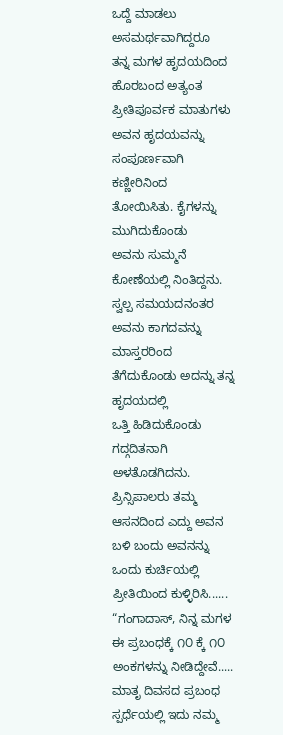ಒದ್ದೆ ಮಾಡಲು ಅಸಮರ್ಥವಾಗಿದ್ದರೂ
ತನ್ನ ಮಗಳ ಹೃದಯದಿಂದ ಹೊರಬಂದ ಅತ್ಯಂತ ಪ್ರೀತಿಪೂರ್ವಕ ಮಾತುಗಳು ಅವನ ಹೃದಯವನ್ನು ಸಂಪೂರ್ಣವಾಗಿ ಕಣ್ಣೀರಿನಿಂದ
ತೋಯಿಸಿತು. ಕೈಗಳನ್ನು ಮುಗಿದುಕೊಂಡು
ಅವನು ಸುಮ್ಮನೆ ಕೋಣೆಯಲ್ಲಿ ನಿಂತಿದ್ದನು. ಸ್ವಲ್ಪ ಸಮಯದನಂತರ ಅವನು ಕಾಗದವನ್ನು ಮಾಸ್ತರರಿಂದ ತೆಗೆದುಕೊಂಡು ಅದನ್ನು ತನ್ನ ಹೃದಯದಲ್ಲಿ
ಒತ್ತಿ ಹಿಡಿದುಕೊಂಡು ಗದ್ಗದಿತನಾಗಿ ಅಳತೊಡಗಿದನು.
ಪ್ರಿನ್ಸಿಪಾಲರು ತಮ್ಮ
ಆಸನದಿಂದ ಎದ್ದು ಅವನ ಬಳಿ ಬಂದು ಅವನನ್ನು ಒಂದು ಕುರ್ಚಿಯಲ್ಲಿ ಪ್ರೀತಿಯಿಂದ ಕುಳ್ಳಿರಿಸಿ...... “ಗಂಗಾದಾಸ್, ನಿನ್ನ ಮಗಳ ಈ ಪ್ರಬಂಧಕ್ಕೆ ೧೦ ಕ್ಕೆ ೧೦ ಅಂಕಗಳನ್ನು ನೀಡಿದ್ದೇವೆ..... ಮಾತೃ ದಿವಸದ ಪ್ರಬಂಧ ಸ್ಪರ್ಧೆಯಲ್ಲಿ ಇದು ನಮ್ಮ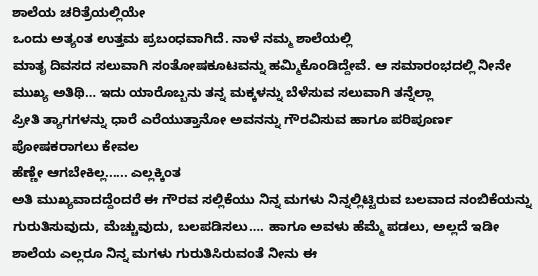ಶಾಲೆಯ ಚರಿತ್ರೆಯಲ್ಲಿಯೇ
ಒಂದು ಅತ್ಯಂತ ಉತ್ತಮ ಪ್ರಬಂಧವಾಗಿದೆ. ನಾಳೆ ನಮ್ಮ ಶಾಲೆಯಲ್ಲಿ
ಮಾತೃ ದಿವಸದ ಸಲುವಾಗಿ ಸಂತೋಷಕೂಟವನ್ನು ಹಮ್ಮಿಕೊಂಡಿದ್ದೇವೆ. ಆ ಸಮಾರಂಭದಲ್ಲಿ ನೀನೇ ಮುಖ್ಯ ಅತಿಥಿ… ಇದು ಯಾರೊಬ್ಬನು ತನ್ನ ಮಕ್ಕಳನ್ನು ಬೆಳೆಸುವ ಸಲುವಾಗಿ ತನ್ನೆಲ್ಲಾ
ಪ್ರೀತಿ ತ್ಯಾಗಗಳನ್ನು ಧಾರೆ ಎರೆಯುತ್ತಾನೋ ಅವನನ್ನು ಗೌರವಿಸುವ ಹಾಗೂ ಪರಿಪೂರ್ಣ ಪೋಷಕರಾಗಲು ಕೇವಲ
ಹೆಣ್ಣೇ ಆಗಬೇಕಿಲ್ಲ...... ಎಲ್ಲಕ್ಕಿಂತ
ಅತಿ ಮುಖ್ಯವಾದದ್ದೆಂದರೆ ಈ ಗೌರವ ಸಲ್ಲಿಕೆಯು ನಿನ್ನ ಮಗಳು ನಿನ್ನಲ್ಲಿಟ್ಟಿರುವ ಬಲವಾದ ನಂಬಿಕೆಯನ್ನು
ಗುರುತಿಸುವುದು, ಮೆಚ್ಚುವುದು, ಬಲಪಡಿಸಲು…. ಹಾಗೂ ಅವಳು ಹೆಮ್ಮೆ ಪಡಲು, ಅಲ್ಲದೆ ಇಡೀ ಶಾಲೆಯ ಎಲ್ಲರೂ ನಿನ್ನ ಮಗಳು ಗುರುತಿಸಿರುವಂತೆ ನೀನು ಈ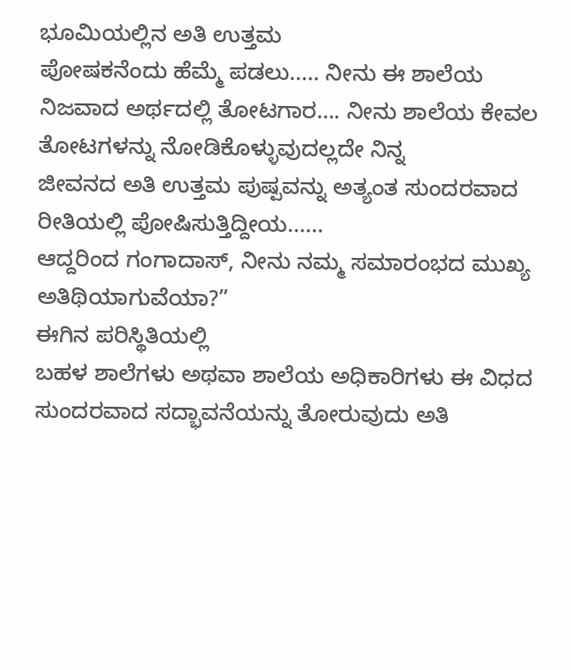ಭೂಮಿಯಲ್ಲಿನ ಅತಿ ಉತ್ತಮ
ಪೋಷಕನೆಂದು ಹೆಮ್ಮೆ ಪಡಲು..... ನೀನು ಈ ಶಾಲೆಯ ನಿಜವಾದ ಅರ್ಥದಲ್ಲಿ ತೋಟಗಾರ…. ನೀನು ಶಾಲೆಯ ಕೇವಲ ತೋಟಗಳನ್ನು ನೋಡಿಕೊಳ್ಳುವುದಲ್ಲದೇ ನಿನ್ನ
ಜೀವನದ ಅತಿ ಉತ್ತಮ ಪುಷ್ಪವನ್ನು ಅತ್ಯಂತ ಸುಂದರವಾದ ರೀತಿಯಲ್ಲಿ ಪೋಷಿಸುತ್ತಿದ್ದೀಯ......
ಆದ್ದರಿಂದ ಗಂಗಾದಾಸ್, ನೀನು ನಮ್ಮ ಸಮಾರಂಭದ ಮುಖ್ಯ ಅತಿಥಿಯಾಗುವೆಯಾ?”
ಈಗಿನ ಪರಿಸ್ಥಿತಿಯಲ್ಲಿ
ಬಹಳ ಶಾಲೆಗಳು ಅಥವಾ ಶಾಲೆಯ ಅಧಿಕಾರಿಗಳು ಈ ವಿಧದ ಸುಂದರವಾದ ಸದ್ಭಾವನೆಯನ್ನು ತೋರುವುದು ಅತಿ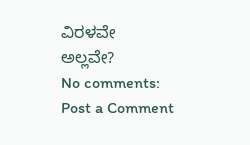ವಿರಳವೇ
ಅಲ್ಲವೇ?
No comments:
Post a Comment